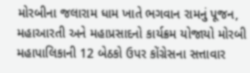મોરબીના જલારામ ધામ ખાતે ભગવાન રામનું પૂજન, મહાઆરતી અને મહાપ્રસાદનો કાર્યક્રમ યોજાયો મોરબી મહાપાલિકાની 12 બેઠકો ઉપર કોંગ્રેસના સત્તાવાર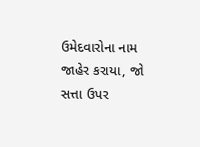ઉમેદવારોના નામ જાહેર કરાયા, જો સત્તા ઉપર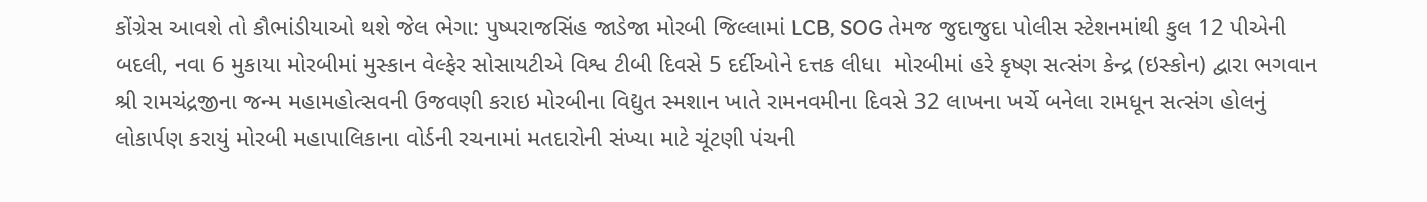કોંગ્રેસ આવશે તો કૌભાંડીયાઓ થશે જેલ ભેગા: પુષ્પરાજસિંહ જાડેજા મોરબી જિલ્લામાં LCB, SOG તેમજ જુદાજુદા પોલીસ સ્ટેશનમાંથી કુલ 12 પીએની બદલી, નવા 6 મુકાયા મોરબીમાં મુસ્કાન વેલ્ફેર સોસાયટીએ વિશ્વ ટીબી દિવસે 5 દર્દીઓને દત્તક લીધા  મોરબીમાં હરે કૃષ્ણ સત્સંગ કેન્દ્ર (ઇસ્કોન) દ્વારા ભગવાન શ્રી રામચંદ્રજીના જન્મ મહામહોત્સવની ઉજવણી કરાઇ મોરબીના વિદ્યુત સ્મશાન ખાતે રામનવમીના દિવસે 32 લાખના ખર્ચે બનેલા રામધૂન સત્સંગ હોલનું લોકાર્પણ કરાયું મોરબી મહાપાલિકાના વોર્ડની રચનામાં મતદારોની સંખ્યા માટે ચૂંટણી પંચની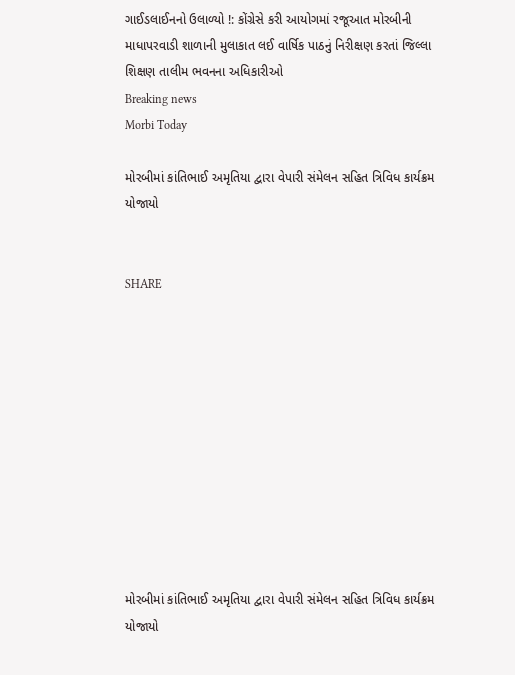ગાઈડલાઈનનો ઉલાળ્યો !: કોંગ્રેસે કરી આયોગમાં રજૂઆત મોરબીની માધાપરવાડી શાળાની મુલાકાત લઈ વાર્ષિક પાઠનું નિરીક્ષણ કરતાં જિલ્લા શિક્ષણ તાલીમ ભવનના અધિકારીઓ
Breaking news
Morbi Today

મોરબીમાં કાંતિભાઈ અમૃતિયા દ્વારા વેપારી સંમેલન સહિત ત્રિવિધ કાર્યક્રમ યોજાયો


SHARE











મોરબીમાં કાંતિભાઈ અમૃતિયા દ્વારા વેપારી સંમેલન સહિત ત્રિવિધ કાર્યક્રમ યોજાયો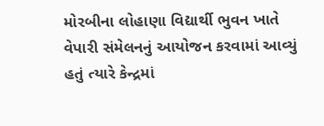મોરબીના લોહાણા વિદ્યાર્થી ભુવન ખાતે વેપારી સંમેલનનું આયોજન કરવામાં આવ્યું હતું ત્યારે કેન્દ્રમાં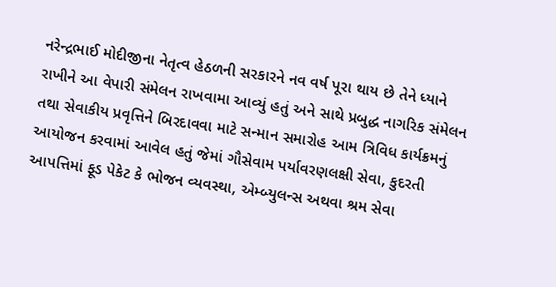નરેન્દ્રભાઈ મોદીજીના નેતૃત્વ હેઠળની સરકારને નવ વર્ષ પૂરા થાય છે તેને ધ્યાને રાખીને આ વેપારી સંમેલન રાખવામા આવ્યું હતું અને સાથે પ્રબુદ્ધ નાગરિક સંમેલન તથા સેવાકીય પ્રવૃત્તિને બિરદાવવા માટે સન્માન સમારોહ આમ ત્રિવિધ કાર્યક્રમનું આયોજન કરવામાં આવેલ હતું જેમાં ગૌસેવામ પર્યાવરણલક્ષી સેવા, કુદરતી આપત્તિમાં ફૂડ પેકેટ કે ભોજન વ્યવસ્થા, એમ્બ્યુલન્સ અથવા શ્રમ સેવા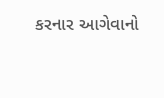કરનાર આગેવાનો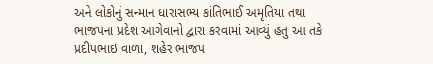અને લોકોનું સન્માન ધારાસભ્ય કાંતિભાઈ અમૃતિયા તથા ભાજપના પ્રદેશ આગેવાનો દ્વારા કરવામાં આવ્યું હતુ આ તકે પ્રદીપભાઇ વાળા, શહેર ભાજપ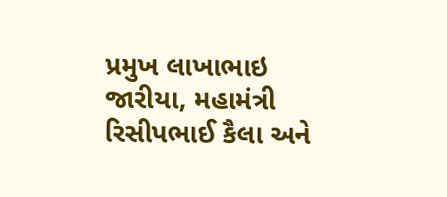પ્રમુખ લાખાભાઇ જારીયા, મહામંત્રી રિસીપભાઈ કૈલા અને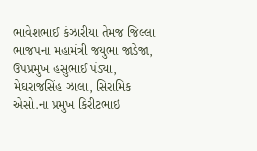ભાવેશભાઈ કંઝારીયા તેમજ જિલ્લા ભાજપના મહામંત્રી જયુભા જાડેજા, ઉપપ્રમુખ હસુભાઈ પંડ્યા, મેઘરાજસિંહ ઝાલા, સિરામિક એસો.ના પ્રમુખ કિરીટભાઇ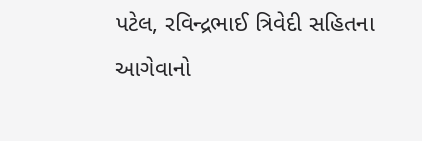પટેલ, રવિન્દ્રભાઈ ત્રિવેદી સહિતના આગેવાનો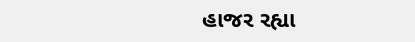હાજર રહ્યા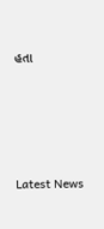હતા






Latest News